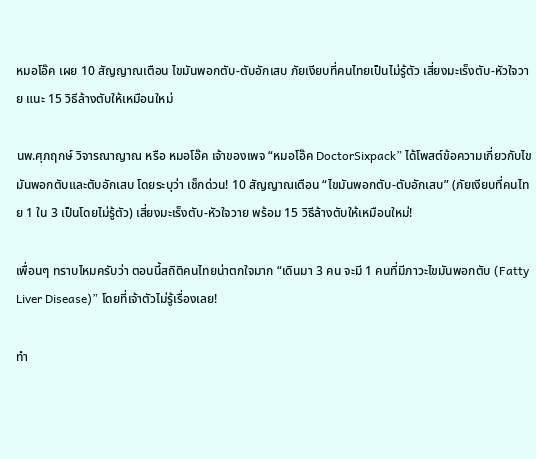หมอโอ๊ค เผย 10 สัญญาณเตือน ไขมันพอกตับ-ตับอักเสบ ภัยเงียบที่คนไทยเป็นไม่รู้ตัว เสี่ยงมะเร็งตับ-หัวใจวาย แนะ 15 วิธีล้างตับให้เหมือนใหม่

นพ.ศุภฤกษ์ วิจารณาญาณ หรือ หมอโอ๊ค เจ้าของเพจ “หมอโอ๊ค DoctorSixpack” ได้โพสต์ข้อความเกี่ยวกับไขมันพอกตับและตับอักเสบ โดยระบุว่า เช็กด่วน! 10 สัญญาณเตือน “ไขมันพอกตับ-ตับอักเสบ” (ภัยเงียบที่คนไทย 1 ใน 3 เป็นโดยไม่รู้ตัว) เสี่ยงมะเร็งตับ-หัวใจวาย พร้อม 15 วิธีล้างตับให้เหมือนใหม่!

เพื่อนๆ ทราบไหมครับว่า ตอนนี้สถิติคนไทยน่าตกใจมาก “เดินมา 3 คน จะมี 1 คนที่มีภาวะไขมันพอกตับ (Fatty Liver Disease)” โดยที่เจ้าตัวไม่รู้เรื่องเลย!

ทำ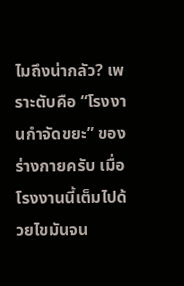ไมถึงน่ากลัว? เพราะตับคือ “โรงงานกำจัดขยะ” ของร่างกายครับ เมื่อโรงงานนี้เต็มไปด้วยไขมันจน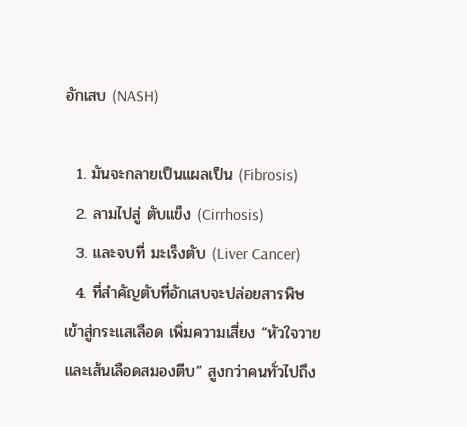อักเสบ (NASH)

  1. มันจะกลายเป็นแผลเป็น (Fibrosis)
  2. ลามไปสู่ ตับแข็ง (Cirrhosis)
  3. และจบที่ มะเร็งตับ (Liver Cancer)
  4. ที่สำคัญตับที่อักเสบจะปล่อยสารพิษเข้าสู่กระแสเลือด เพิ่มความเสี่ยง “หัวใจวายและเส้นเลือดสมองตีบ” สูงกว่าคนทั่วไปถึง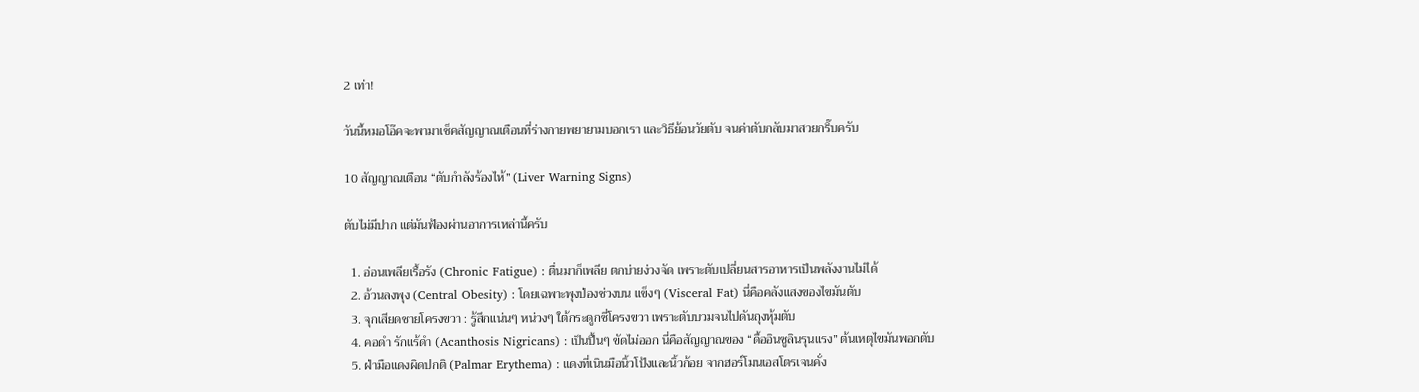2 เท่า!

วันนี้หมอโอ๊คจะพามาเช็คสัญญาณเตือนที่ร่างกายพยายามบอกเรา และวิธีย้อนวัยตับ จนค่าตับกลับมาสวยกริ๊บครับ

10 สัญญาณเตือน “ตับกำลังร้องไห้” (Liver Warning Signs)

ตับไม่มีปาก แต่มันฟ้องผ่านอาการเหล่านี้ครับ

  1. อ่อนเพลียเรื้อรัง (Chronic Fatigue) : ตื่นมาก็เพลีย ตกบ่ายง่วงจัด เพราะตับเปลี่ยนสารอาหารเป็นพลังงานไม่ได้
  2. อ้วนลงพุง (Central Obesity) : โดยเฉพาะพุงป่องช่วงบน แข็งๆ (Visceral Fat) นี่คือคลังแสงของไขมันตับ
  3. จุกเสียดชายโครงขวา : รู้สึกแน่นๆ หน่วงๆ ใต้กระดูกซี่โครงขวา เพราะตับบวมจนไปดันถุงหุ้มตับ
  4. คอดำ รักแร้ดำ (Acanthosis Nigricans) : เป็นปื้นๆ ขัดไม่ออก นี่คือสัญญาณของ “ดื้ออินซูลินรุนแรง” ต้นเหตุไขมันพอกตับ
  5. ฝ่ามือแดงผิดปกติ (Palmar Erythema) : แดงที่เนินมือนิ้วโป้งและนิ้วก้อย จากฮอร์โมนเอสโตรเจนคั่ง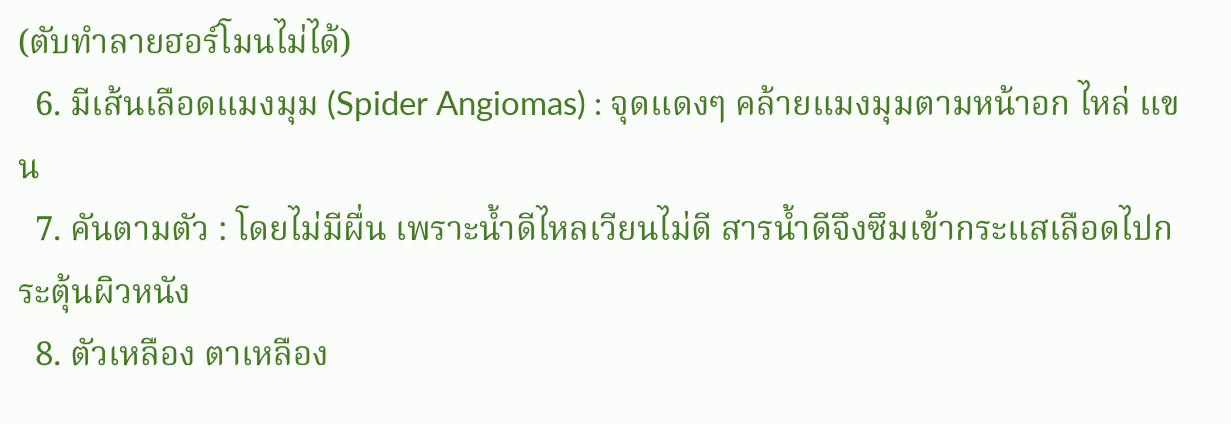(ตับทำลายฮอร์โมนไม่ได้)
  6. มีเส้นเลือดแมงมุม (Spider Angiomas) : จุดแดงๆ คล้ายแมงมุมตามหน้าอก ไหล่ แขน
  7. คันตามตัว : โดยไม่มีผื่น เพราะน้ำดีไหลเวียนไม่ดี สารน้ำดีจึงซึมเข้ากระแสเลือดไปกระตุ้นผิวหนัง
  8. ตัวเหลือง ตาเหลือง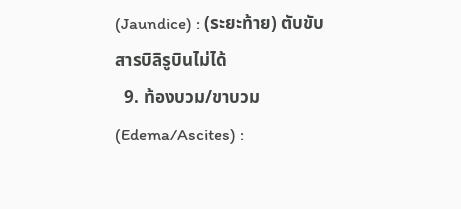(Jaundice) : (ระยะท้าย) ตับขับสารบิลิรูบินไม่ได้
  9. ท้องบวม/ขาบวม (Edema/Ascites) :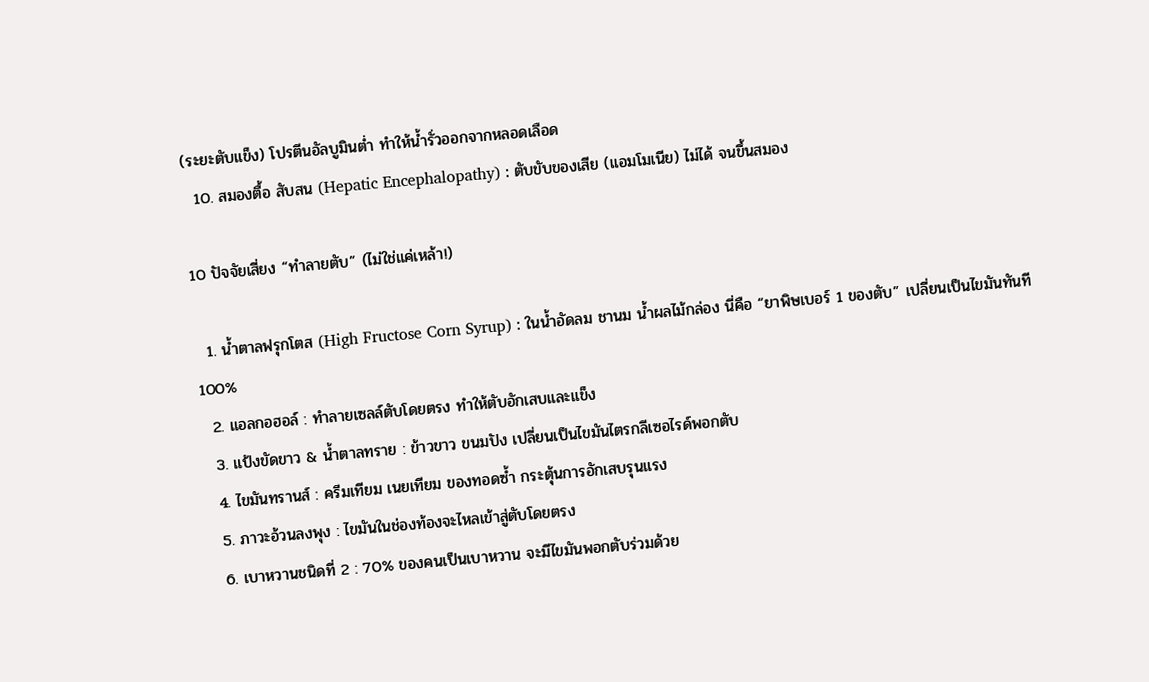(ระยะตับแข็ง) โปรตีนอัลบูมินต่ำ ทำให้น้ำรั่วออกจากหลอดเลือด
  10. สมองตื้อ สับสน (Hepatic Encephalopathy) : ตับขับของเสีย (แอมโมเนีย) ไม่ได้ จนขึ้นสมอง

10 ปัจจัยเสี่ยง “ทำลายตับ” (ไม่ใช่แค่เหล้า!)

  1. น้ำตาลฟรุกโตส (High Fructose Corn Syrup) : ในน้ำอัดลม ชานม น้ำผลไม้กล่อง นี่คือ “ยาพิษเบอร์ 1 ของตับ” เปลี่ยนเป็นไขมันทันที 100%
  2. แอลกอฮอล์ : ทำลายเซลล์ตับโดยตรง ทำให้ตับอักเสบและแข็ง
  3. แป้งขัดขาว & น้ำตาลทราย : ข้าวขาว ขนมปัง เปลี่ยนเป็นไขมันไตรกลีเซอไรด์พอกตับ
  4. ไขมันทรานส์ : ครีมเทียม เนยเทียม ของทอดซ้ำ กระตุ้นการอักเสบรุนแรง
  5. ภาวะอ้วนลงพุง : ไขมันในช่องท้องจะไหลเข้าสู่ตับโดยตรง
  6. เบาหวานชนิดที่ 2 : 70% ของคนเป็นเบาหวาน จะมีไขมันพอกตับร่วมด้วย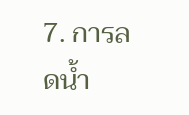7. การลดน้ำ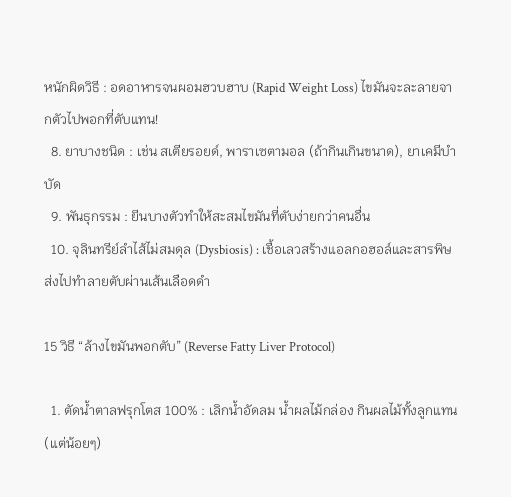หนักผิดวิธี : อดอาหารจนผอมฮวบฮาบ (Rapid Weight Loss) ไขมันจะละลายจากตัวไปพอกที่ตับแทน!
  8. ยาบางชนิด : เช่น สเตียรอยด์, พาราเซตามอล (ถ้ากินเกินขนาด), ยาเคมีบำบัด
  9. พันธุกรรม : ยีนบางตัวทำให้สะสมไขมันที่ตับง่ายกว่าคนอื่น
  10. จุลินทรีย์ลำไส้ไม่สมดุล (Dysbiosis) : เชื้อเลวสร้างแอลกอฮอล์และสารพิษ ส่งไปทำลายตับผ่านเส้นเลือดดำ

15 วิธี “ล้างไขมันพอกตับ” (Reverse Fatty Liver Protocol)

  1. ตัดน้ำตาลฟรุกโตส 100% : เลิกน้ำอัดลม น้ำผลไม้กล่อง กินผลไม้ทั้งลูกแทน (แต่น้อยๆ)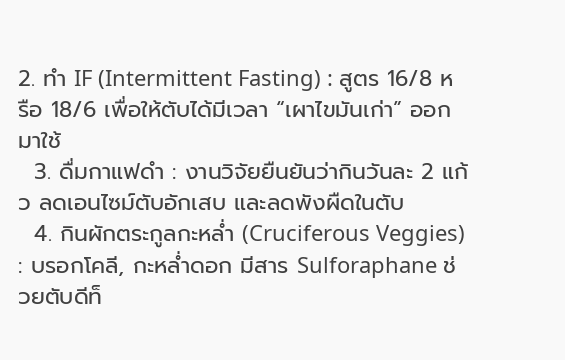2. ทำ IF (Intermittent Fasting) : สูตร 16/8 หรือ 18/6 เพื่อให้ตับได้มีเวลา “เผาไขมันเก่า” ออกมาใช้
  3. ดื่มกาแฟดำ : งานวิจัยยืนยันว่ากินวันละ 2 แก้ว ลดเอนไซม์ตับอักเสบ และลดพังผืดในตับ
  4. กินผักตระกูลกะหล่ำ (Cruciferous Veggies) : บรอกโคลี, กะหล่ำดอก มีสาร Sulforaphane ช่วยตับดีท็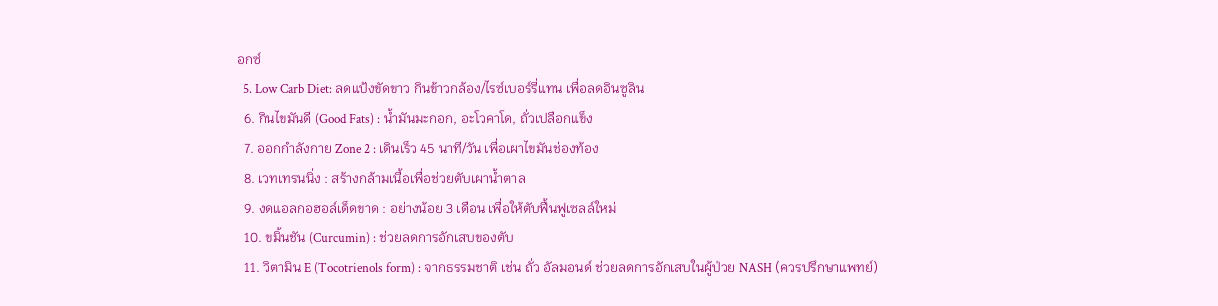อกซ์
  5. Low Carb Diet: ลดแป้งขัดขาว กินข้าวกล้อง/ไรซ์เบอร์รี่แทน เพื่อลดอินซูลิน
  6. กินไขมันดี (Good Fats) : น้ำมันมะกอก, อะโวคาโด, ถั่วเปลือกแข็ง
  7. ออกกำลังกาย Zone 2 : เดินเร็ว 45 นาที/วัน เพื่อเผาไขมันช่องท้อง
  8. เวทเทรนนิ่ง : สร้างกล้ามเนื้อเพื่อช่วยตับเผาน้ำตาล
  9. งดแอลกอฮอล์เด็ดขาด : อย่างน้อย 3 เดือน เพื่อให้ตับฟื้นฟูเซลล์ใหม่
  10. ขมิ้นชัน (Curcumin) : ช่วยลดการอักเสบของตับ
  11. วิตามิน E (Tocotrienols form) : จากธรรมชาติ เช่น ถั่ว อัลมอนด์ ช่วยลดการอักเสบในผู้ป่วย NASH (ควรปรึกษาแพทย์)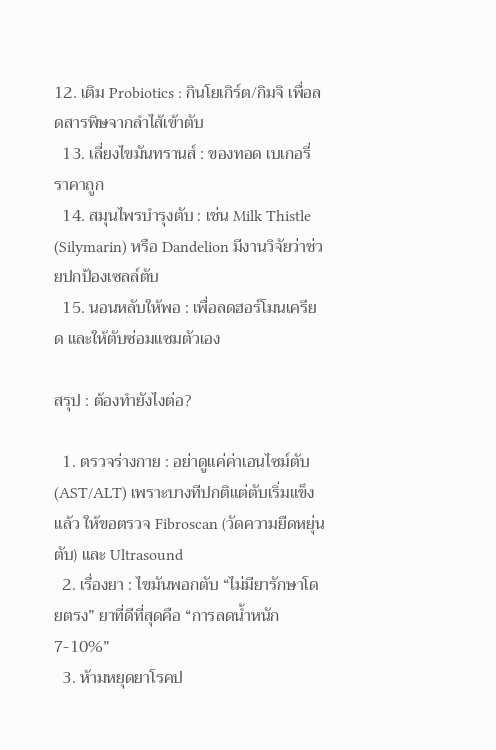12. เติม Probiotics : กินโยเกิร์ต/กิมจิ เพื่อลดสารพิษจากลำไส้เข้าตับ
  13. เลี่ยงไขมันทรานส์ : ของทอด เบเกอรี่ราคาถูก
  14. สมุนไพรบำรุงตับ : เช่น Milk Thistle (Silymarin) หรือ Dandelion มีงานวิจัยว่าช่วยปกป้องเซลล์ตับ
  15. นอนหลับให้พอ : เพื่อลดฮอร์โมนเครียด และให้ตับซ่อมแซมตัวเอง

สรุป : ต้องทำยังไงต่อ?

  1. ตรวจร่างกาย : อย่าดูแค่ค่าเอนไซม์ตับ (AST/ALT) เพราะบางทีปกติแต่ตับเริ่มแข็งแล้ว ให้ขอตรวจ Fibroscan (วัดความยืดหยุ่นตับ) และ Ultrasound
  2. เรื่องยา : ไขมันพอกตับ “ไม่มียารักษาโดยตรง” ยาที่ดีที่สุดคือ “การลดน้ำหนัก 7-10%”
  3. ห้ามหยุดยาโรคป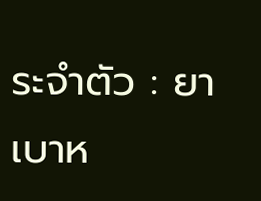ระจำตัว : ยาเบาห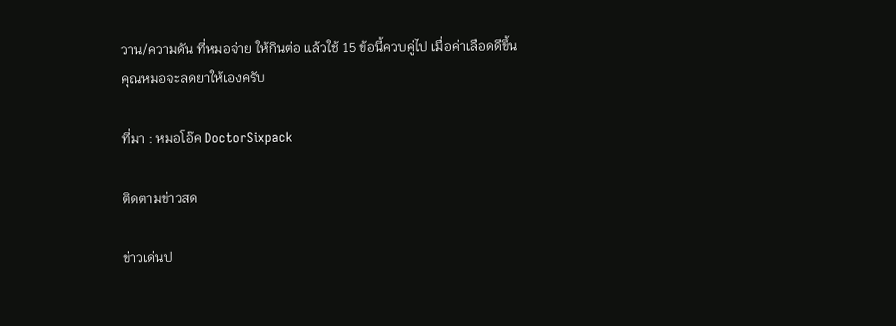วาน/ความดัน ที่หมอจ่าย ให้กินต่อ แล้วใช้ 15 ข้อนี้ควบคู่ไป เมื่อค่าเลือดดีขึ้น คุณหมอจะลดยาให้เองครับ

ที่มา : หมอโอ๊ค DoctorSixpack

ติดตามข่าวสด

ข่าวเด่นป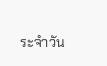ระจำวัน